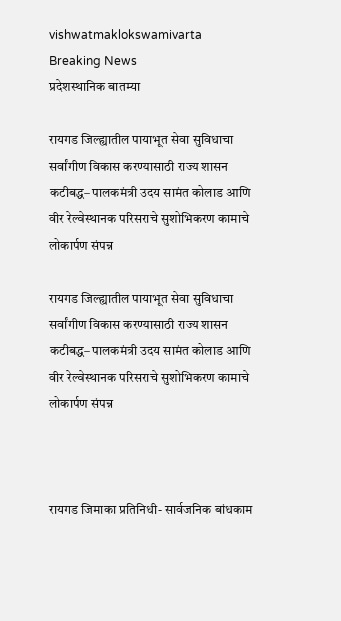vishwatmaklokswamivarta
Breaking News
प्रदेशस्थानिक बातम्या

रायगड जिल्ह्यातील पायाभूत सेवा सुविधाचा सर्वांगीण विकास करण्यासाठी राज्य शासन कटीबद्ध– पालकमंत्री उदय सामंत कोलाड आणि वीर रेल्वेस्थानक परिसराचे सुशोभिकरण कामाचे लोकार्पण संपन्न

रायगड जिल्ह्यातील पायाभूत सेवा सुविधाचा सर्वांगीण विकास करण्यासाठी राज्य शासन कटीबद्ध– पालकमंत्री उदय सामंत कोलाड आणि वीर रेल्वेस्थानक परिसराचे सुशोभिकरण कामाचे लोकार्पण संपन्न



रायगड जिमाका प्रतिनिधी- सार्वजनिक बांधकाम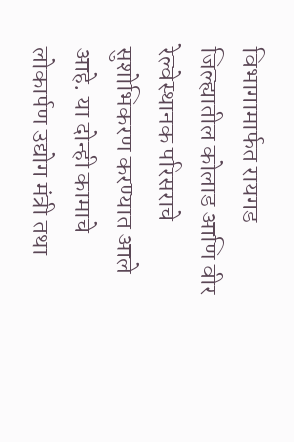विभागामार्फत रायगड जिल्ह्यातील कोलाड आणि वीर रेल्वेस्थानक परिसराचे सुशोभिकरण करण्यात आले आहे. या दोन्ही कामाचे लोकार्पण उद्योग मंत्री तथा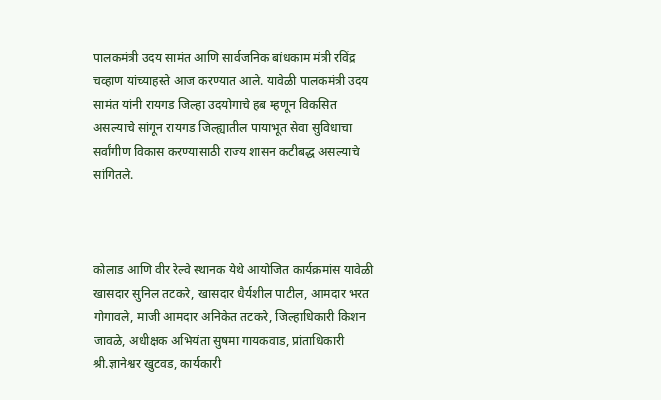पालकमंत्री उदय सामंत आणि सार्वजनिक बांधकाम मंत्री रविंद्र चव्हाण यांच्याहस्ते आज करण्यात आले. यावेळी पालकमंत्री उदय सामंत यांनी रायगड जिल्हा उदयोगाचे हब म्हणून विकसित असल्याचे सांगून रायगड जिल्ह्यातील पायाभूत सेवा सुविधाचा सर्वांगीण विकास करण्यासाठी राज्य शासन कटीबद्ध असल्याचे सांगितले.



कोलाड आणि वीर रेल्वे स्थानक येथे आयोजित कार्यक्रमांस यावेळी खासदार सुनिल तटकरे, खासदार धैर्यशील पाटील, आमदार भरत गोगावले, माजी आमदार अनिकेत तटकरे, जिल्हाधिकारी किशन जावळे, अधीक्षक अभियंता सुषमा गायकवाड, प्रांताधिकारी श्री.ज्ञानेश्वर खुटवड, कार्यकारी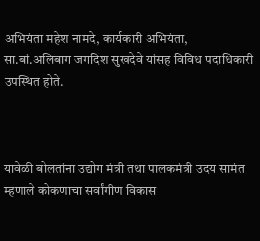अभियंता महेश नामदे, कार्यकारी अभियंता, सा.बां.अलिबाग जगदिश सुखदेवे यांसह विविध पदाधिकारी उपस्थित होते.



यावेळी बोलतांना उद्योग मंत्री तथा पालकमंत्री उदय सामंत म्हणाले कोकणाचा सर्वांगीण विकास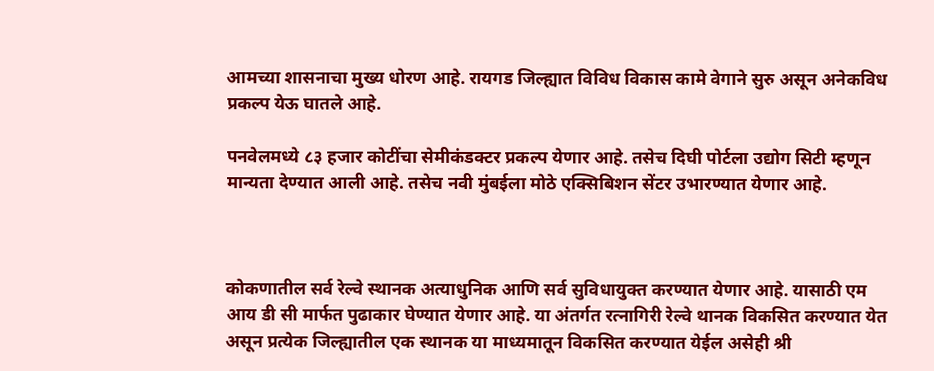आमच्या शासनाचा मुख्य धोरण आहे. रायगड जिल्ह्यात विविध विकास कामे वेगाने सुरु असून अनेकविध प्रकल्प येऊ घातले आहे.

पनवेलमध्ये ८३ हजार कोटींचा सेमीकंडक्टर प्रकल्प येणार आहे. तसेच दिघी पोर्टला उद्योग सिटी म्हणून मान्यता देण्यात आली आहे. तसेच नवी मुंबईला मोठे एक्सिबिशन सेंटर उभारण्यात येणार आहे.



कोकणातील सर्व रेल्वे स्थानक अत्याधुनिक आणि सर्व सुविधायुक्त करण्यात येणार आहे. यासाठी एम आय डी सी मार्फत पुढाकार घेण्यात येणार आहे. या अंतर्गत रत्नागिरी रेल्वे थानक विकसित करण्यात येत असून प्रत्येक जिल्ह्यातील एक स्थानक या माध्यमातून विकसित करण्यात येईल असेही श्री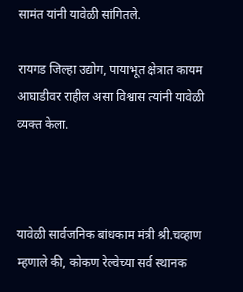सामंत यांनी यावेळी सांगितले.

रायगड जिल्हा उद्योग, पायाभूत क्षेत्रात कायम आघाडीवर राहील असा विश्वास त्यांनी यावेळी व्यक्त केला.



यावेळी सार्वजनिक बांधकाम मंत्री श्री.चव्हाण म्हणाले की, कोकण रेल्वेच्या सर्व स्थानक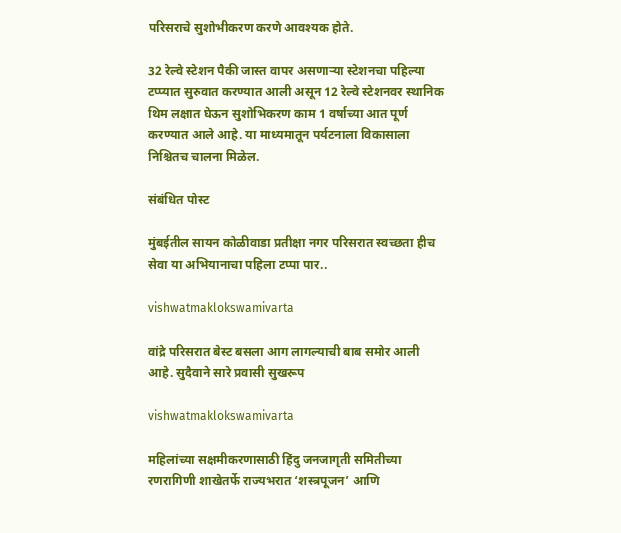परिसराचे सुशोभीकरण करणे आवश्यक होते.

32 रेल्वे स्टेशन पैकी जास्त वापर असणाऱ्या स्टेशनचा पहिल्या टप्प्यात सुरुवात करण्यात आली असून 12 रेल्वे स्टेशनवर स्थानिक थिम लक्षात घेऊन सुशोभिकरण काम 1 वर्षाच्या आत पूर्ण करण्यात आले आहे. या माध्यमातून पर्यटनाला विकासाला निश्चितच चालना मिळेल.

संबंधित पोस्ट

मुंबईतील सायन कोळीवाडा प्रतीक्षा नगर परिसरात स्वच्छता हीच सेवा या अभियानाचा पहिला टप्पा पार..

vishwatmaklokswamivarta

वांद्रे परिसरात बेस्ट बसला आग लागल्याची बाब समोर आली आहे. सुदैवाने सारे प्रवासी सुखरूप

vishwatmaklokswamivarta

महिलांच्या सक्षमीकरणासाठी हिंदु जनजागृती समितीच्या रणरागिणी शाखेतर्फे राज्यभरात ‘शस्त्रपूजन’ आणि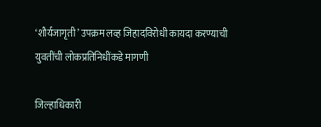‘शौर्यजागृती’ उपक्रम लव्ह जिहादविरोधी कायदा करण्याची युवतींची लोकप्रतिनिधींकडे मागणी

जिल्हाधिकारी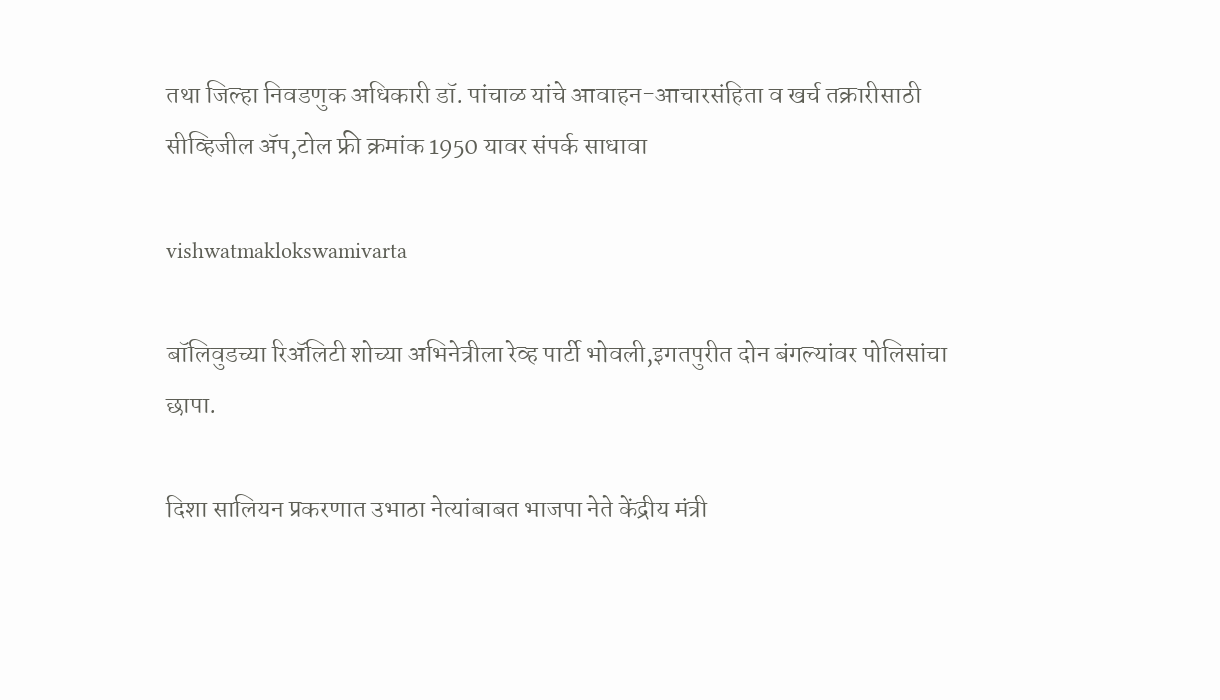तथा जिल्हा निवडणुक अधिकारी डॉ. पांचाळ यांचे आवाहन-आचारसंहिता व खर्च तक्रारीसाठी सीव्हिजील ॲप,टोल फ्री क्रमांक 1950 यावर संपर्क साधावा

vishwatmaklokswamivarta

बॉलिवुडच्या रिॲलिटी शोच्या अभिनेत्रीला रेव्ह पार्टी भोवली,इगतपुरीत दोन बंगल्यांवर पोलिसांचा छापा.

दिशा सालियन प्रकरणात उभाठा नेत्यांबाबत भाजपा नेते केंद्रीय मंत्री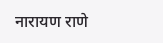नारायण राणे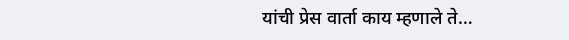यांची प्रेस वार्ता काय म्हणाले ते…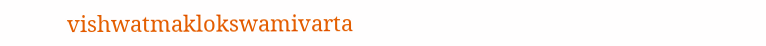vishwatmaklokswamivarta